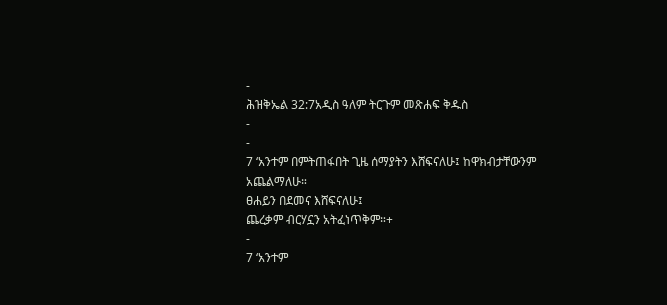-
ሕዝቅኤል 32:7አዲስ ዓለም ትርጉም መጽሐፍ ቅዱስ
-
-
7 ‘አንተም በምትጠፋበት ጊዜ ሰማያትን እሸፍናለሁ፤ ከዋክብታቸውንም አጨልማለሁ።
ፀሐይን በደመና እሸፍናለሁ፤
ጨረቃም ብርሃኗን አትፈነጥቅም።+
-
7 ‘አንተም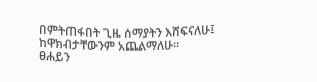በምትጠፋበት ጊዜ ሰማያትን እሸፍናለሁ፤ ከዋክብታቸውንም አጨልማለሁ።
ፀሐይን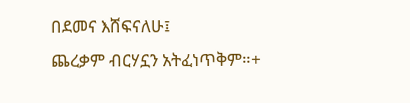በደመና እሸፍናለሁ፤
ጨረቃም ብርሃኗን አትፈነጥቅም።+